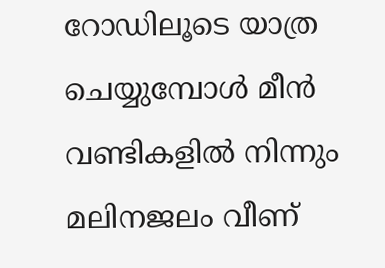റോഡിലൂടെ യാത്ര ചെയ്യുമ്പോൾ മീൻ വണ്ടികളിൽ നിന്നും മലിനജലം വീണ്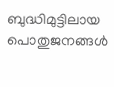ബുദ്ധിമുട്ടിലായ പൊതുജനങ്ങൾ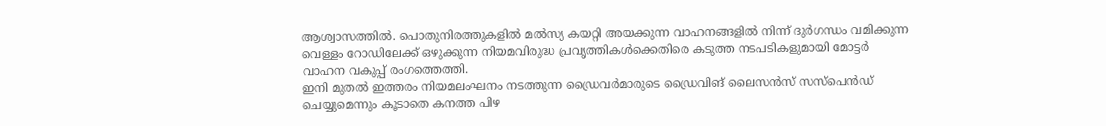ആശ്വാസത്തിൽ. പൊതുനിരത്തുകളിൽ മൽസ്യ കയറ്റി അയക്കുന്ന വാഹനങ്ങളിൽ നിന്ന് ദുർഗന്ധം വമിക്കുന്ന വെള്ളം റോഡിലേക്ക് ഒഴുക്കുന്ന നിയമവിരുദ്ധ പ്രവൃത്തികൾക്കെതിരെ കടുത്ത നടപടികളുമായി മോട്ടർ വാഹന വകുപ്പ് രംഗത്തെത്തി.
ഇനി മുതൽ ഇത്തരം നിയമലംഘനം നടത്തുന്ന ഡ്രൈവർമാരുടെ ഡ്രൈവിങ് ലൈസൻസ് സസ്പെൻഡ് ചെയ്യുമെന്നും കൂടാതെ കനത്ത പിഴ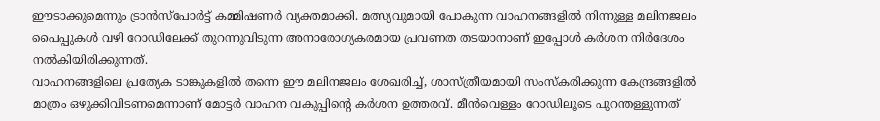ഈടാക്കുമെന്നും ട്രാൻസ്പോർട്ട് കമ്മിഷണർ വ്യക്തമാക്കി. മത്സ്യവുമായി പോകുന്ന വാഹനങ്ങളിൽ നിന്നുള്ള മലിനജലം പൈപ്പുകൾ വഴി റോഡിലേക്ക് തുറന്നുവിടുന്ന അനാരോഗ്യകരമായ പ്രവണത തടയാനാണ് ഇപ്പോൾ കർശന നിർദേശം നൽകിയിരിക്കുന്നത്.
വാഹനങ്ങളിലെ പ്രത്യേക ടാങ്കുകളിൽ തന്നെ ഈ മലിനജലം ശേഖരിച്ച്, ശാസ്ത്രീയമായി സംസ്കരിക്കുന്ന കേന്ദ്രങ്ങളിൽ മാത്രം ഒഴുക്കിവിടണമെന്നാണ് മോട്ടർ വാഹന വകുപ്പിന്റെ കർശന ഉത്തരവ്. മീൻവെള്ളം റോഡിലൂടെ പുറന്തള്ളുന്നത്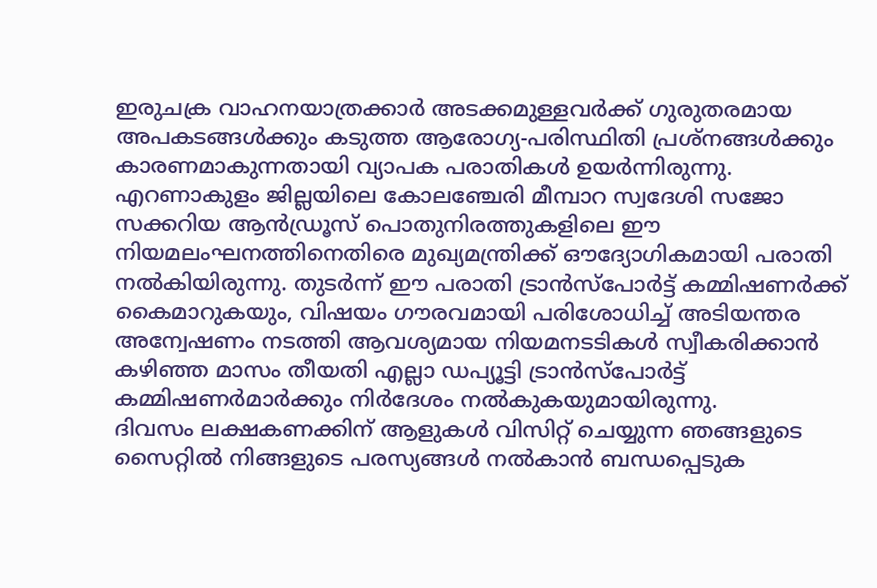ഇരുചക്ര വാഹനയാത്രക്കാർ അടക്കമുള്ളവർക്ക് ഗുരുതരമായ അപകടങ്ങൾക്കും കടുത്ത ആരോഗ്യ-പരിസ്ഥിതി പ്രശ്നങ്ങൾക്കും കാരണമാകുന്നതായി വ്യാപക പരാതികൾ ഉയർന്നിരുന്നു.
എറണാകുളം ജില്ലയിലെ കോലഞ്ചേരി മീമ്പാറ സ്വദേശി സജോ സക്കറിയ ആൻഡ്രൂസ് പൊതുനിരത്തുകളിലെ ഈ നിയമലംഘനത്തിനെതിരെ മുഖ്യമന്ത്രിക്ക് ഔദ്യോഗികമായി പരാതി നൽകിയിരുന്നു. തുടർന്ന് ഈ പരാതി ട്രാൻസ്പോർട്ട് കമ്മിഷണർക്ക് കൈമാറുകയും, വിഷയം ഗൗരവമായി പരിശോധിച്ച് അടിയന്തര അന്വേഷണം നടത്തി ആവശ്യമായ നിയമനടടികൾ സ്വീകരിക്കാൻ കഴിഞ്ഞ മാസം തീയതി എല്ലാ ഡപ്യൂട്ടി ട്രാൻസ്പോർട്ട് കമ്മിഷണർമാർക്കും നിർദേശം നൽകുകയുമായിരുന്നു.
ദിവസം ലക്ഷകണക്കിന് ആളുകൾ വിസിറ്റ് ചെയ്യുന്ന ഞങ്ങളുടെ സൈറ്റിൽ നിങ്ങളുടെ പരസ്യങ്ങൾ നൽകാൻ ബന്ധപ്പെടുക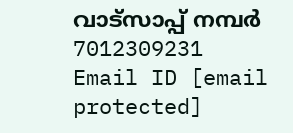വാട്സാപ്പ് നമ്പർ 7012309231 Email ID [email protected]